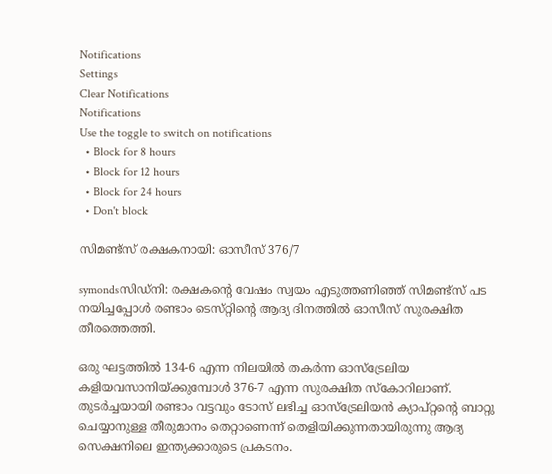Notifications
Settings
Clear Notifications
Notifications
Use the toggle to switch on notifications
  • Block for 8 hours
  • Block for 12 hours
  • Block for 24 hours
  • Don't block

സിമണ്ട്സ് രക്ഷകനായി: ഓസീസ് 376/7

symondsസിഡ്‌നി: രക്ഷകന്റെ വേഷം സ്വയം എടുത്തണിഞ്ഞ്‌ സിമണ്ട്‌സ്‌ പട നയിച്ചപ്പോള്‍ രണ്ടാം ടെസ്‌റ്റിന്റെ ആദ്യ ദിനത്തില്‍ ഓസീസ്‌ സുരക്ഷിത തീരത്തെത്തി.

ഒരു ഘട്ടത്തില്‍ 134-6 എന്ന നിലയില്‍ തകര്‍ന്ന ഓസ്‌ട്രേലിയ കളിയവസാനിയ്‌ക്കുമ്പോള്‍ 376-7 എന്ന സുരക്ഷിത സ്‌കോറിലാണ്‌. തുടര്‍ച്ചയായി രണ്ടാം വട്ടവും ടോസ്‌ ലഭിച്ച ഓസ്‌ട്രേലിയന്‍ ക്യാപ്‌റ്റന്റെ ബാറ്റു ചെയ്യാനുള്ള തീരുമാനം തെറ്റാണെന്ന്‌ തെളിയിക്കുന്നതായിരുന്നു ആദ്യ സെക്ഷനിലെ ഇന്ത്യക്കാരുടെ പ്രകടനം.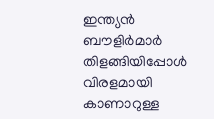ഇന്ത്യന്‍ ബൗളിര്‍മാര്‍ തിളങ്ങിയിപ്പോള്‍ വിരളമായി കാണാറുള്ള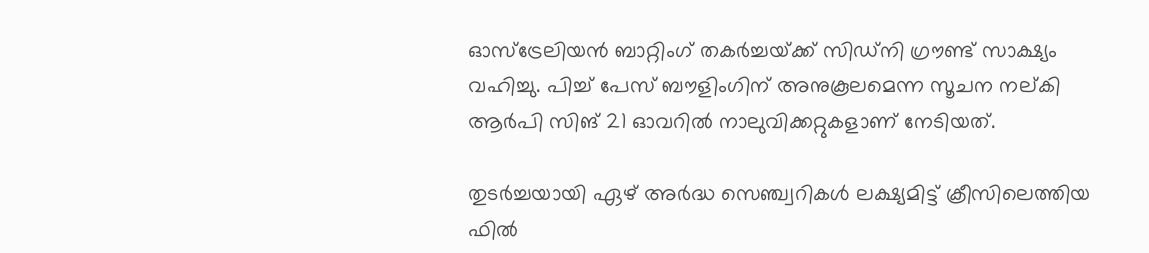ഓസ്‌ട്രേലിയന്‍ ബാറ്റിംഗ്‌ തകര്‍ച്ചയ്‌ക്ക്‌ സിഡ്‌നി ഗ്രൗണ്ട്‌ സാക്ഷ്യം വഹിച്ചു. പിച്ച്‌ പേസ്‌ ബൗളിംഗിന്‌ അനുകൂലമെന്ന സൂചന നല്‌കി ആര്‍പി സിങ്‌ 21 ഓവറില്‍ നാലുവിക്കറ്റുകളാണ്‌ നേടിയത്‌.

തുടര്‍ച്ചയായി ഏഴ്‌ അര്‍ദ്ധ സെഞ്ച്വറികള്‍ ലക്ഷ്യമിട്ട്‌ ക്രീസിലെത്തിയ ഫില്‍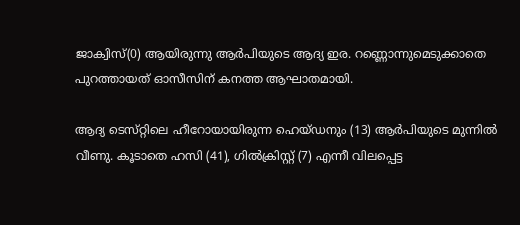ജാക്വിസ്‌(0) ആയിരുന്നു ആര്‍പിയുടെ ആദ്യ ഇര. റണ്ണൊന്നുമെടുക്കാതെ പുറത്തായത്‌ ഓസീസിന്‌ കനത്ത ആഘാതമായി.

ആദ്യ ടെസ്‌റ്റിലെ ഹീറോയായിരുന്ന ഹെയ്‌ഡനും (13) ആര്‍പിയുടെ മുന്നില്‍ വീണു. കൂടാതെ ഹസി (41), ഗില്‍ക്രിസ്റ്റ്‌ (7) എന്നീ വിലപ്പെട്ട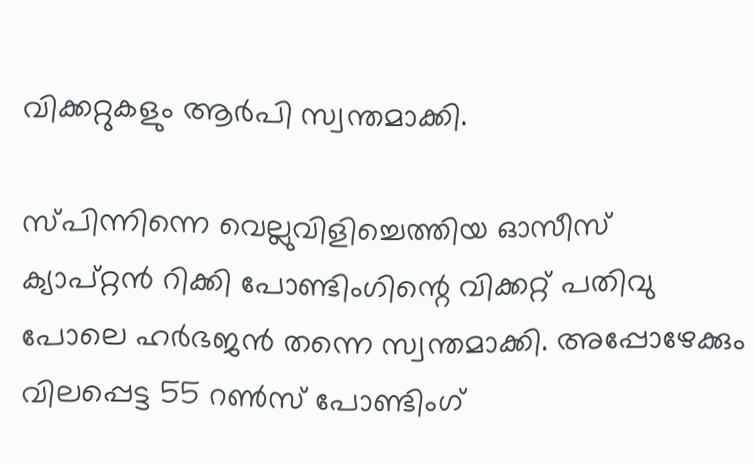വിക്കറ്റുകളും ആര്‍പി സ്വന്തമാക്കി.

സ്പിന്നിന്നെ വെല്ലുവിളിച്ചെത്തിയ ഓസീസ്‌ ക്യാപ്‌റ്റന്‍ റിക്കി പോണ്ടിംഗിന്റെ വിക്കറ്റ്‌ പതിവു പോലെ ഹര്‍ഭജന്‍ തന്നെ സ്വന്തമാക്കി. അപ്പോഴേക്കും വിലപ്പെട്ട 55 റണ്‍സ് പോണ്ടിംഗ്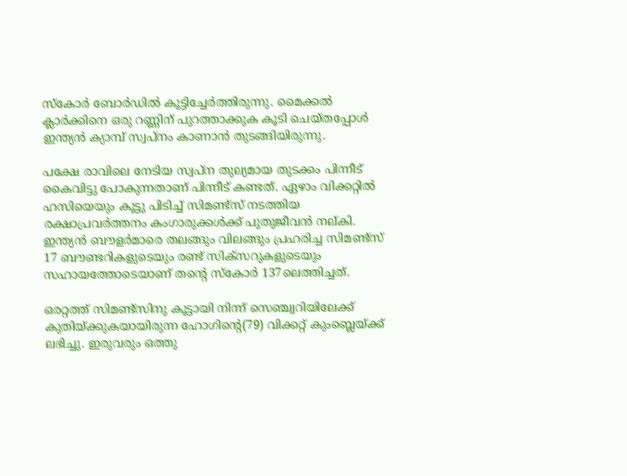സ്കോര്‍ ബോര്‍ഡില്‍ കൂട്ടിച്ചേര്‍ത്തിരുന്നു. മൈക്കല്‍ ക്ലാര്‍ക്കിനെ ഒരു റണ്ണിന്‌ പുറത്താക്കുക കൂടി ചെയ്‌തപ്പോള്‍ ഇന്ത്യന്‍ ക്യാമ്പ് സ്വപ്നം കാണാന്‍ തുടങ്ങിയിരുന്നു.

പക്ഷേ രാവിലെ നേടിയ സ്വപ്‌ന തുല്യമായ തുടക്കം പിന്നീട്‌ കൈവിട്ടു പോകുന്നതാണ്‌ പിന്നീട്‌ കണ്ടത്‌. ഏഴാം വിക്കറ്റില്‍ ഹസിയെയും കൂട്ടു പിടിച്ച്‌ സിമണ്ട്‌സ്‌ നടത്തിയ രക്ഷാപ്രവര്‍ത്തനം കംഗാരുക്കള്‍ക്ക്‌ പുതുജീവന്‍ നല്‌കി. ഇന്ത്യന്‍ ബൗളര്‍മാരെ തലങ്ങും വിലങ്ങും പ്രഹരിച്ച സിമണ്ട്‌സ്‌ 17 ബൗണ്ടറികളുടെയും രണ്ട്‌ സിക്സറുകളുടെയും സഹായത്തോടെയാണ്‌ തന്റെ സ്‌കോര്‍ 137ലെത്തിച്ചത്‌.

ഒരറ്റത്ത്‌ സിമണ്ട്‌സിനു കൂട്ടായി നിന്ന്‌ സെഞ്ച്വറിയിലേക്ക്‌ കുതിയ്‌ക്കുകയായിരുന്ന ഹോഗിന്റെ(79) വിക്കറ്റ്‌ കുംബ്ലെയ്‌ക്ക്‌ ലഭിച്ചു. ഇരുവരും ഒത്തു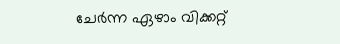ചേര്‍ന്ന ഏഴാം വിക്കറ്റ്‌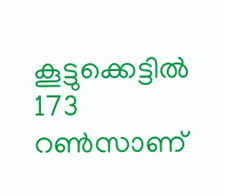കൂട്ടുക്കെട്ടില്‍ 173 റണ്‍സാണ്‌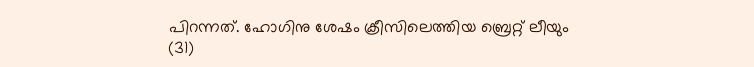പിറന്നത്‌. ഹോഗിനു ശേഷം ക്രീസിലെത്തിയ ബ്രെറ്റ്‌ ലീയും (31)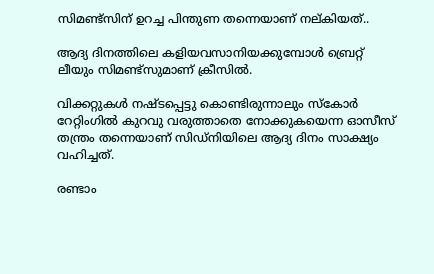സിമണ്ട്‌സിന്‌ ഉറച്ച പിന്തുണ തന്നെയാണ്‌ നല്കിയത്..

ആദ്യ ദിനത്തിലെ കളിയവസാനിയക്കുമ്പോള്‍ ബ്രെറ്റ്‌ ലീയും സിമണ്ട്സുമാണ് ക്രീസില്‍.

വിക്കറ്റുകള്‍ നഷ്ടപ്പെട്ടു കൊണ്ടിരുന്നാലും സ്കോര്‍ റേറ്റിംഗില്‍ കുറവു വരുത്താതെ നോക്കുകയെന്ന ഓസീസ് തന്ത്രം തന്നെയാണ് സിഡ്നിയിലെ ആദ്യ ദിനം സാക്ഷ്യം വഹിച്ചത്.

രണ്ടാം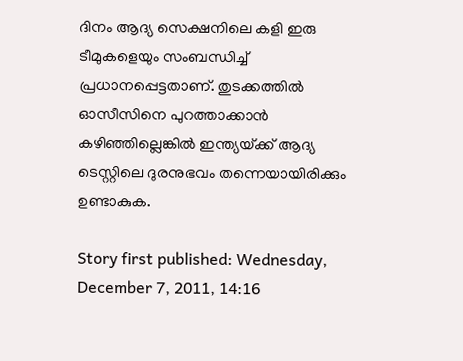ദിനം ആദ്യ സെക്ഷനിലെ കളി ഇരു ടീമുകളെയും സംബന്ധിച്ച്‌ പ്രധാനപ്പെട്ടതാണ്‌. തുടക്കത്തില്‍ ഓസീസിനെ പുറത്താക്കാന്‍ കഴിഞ്ഞില്ലെങ്കില്‍ ഇന്ത്യയ്‌ക്ക്‌ ആദ്യ ടെസ്റ്റിലെ ദുരനുഭവം തന്നെയായിരിക്കും ഉണ്ടാകുക.

Story first published: Wednesday, December 7, 2011, 14:16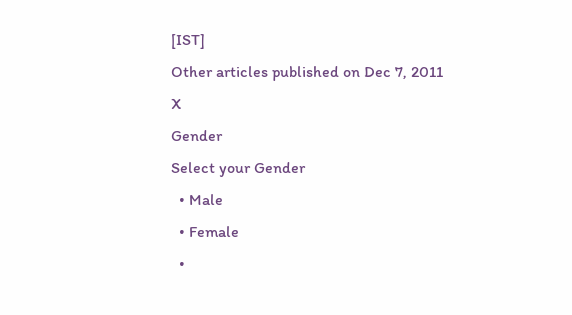[IST]
Other articles published on Dec 7, 2011
X
Gender
Select your Gender
  • Male
  • Female
  •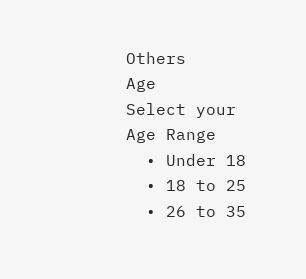Others
Age
Select your Age Range
  • Under 18
  • 18 to 25
  • 26 to 35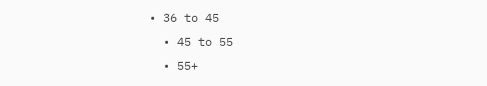• 36 to 45
  • 45 to 55
  • 55+